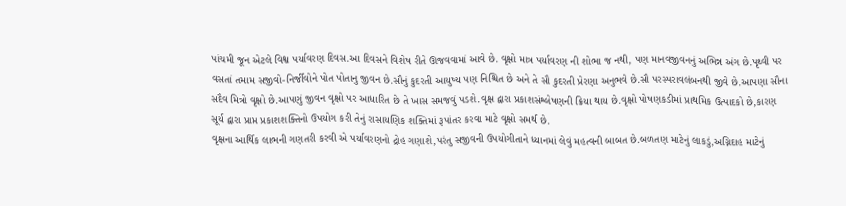પાંચમી જૂન એટલે વિશ્વ પર્યાવરણ દિવસ.આ દિવસને વિશેષ રીતે ઊજવવામાં આવે છે. વૃક્ષો માત્ર પર્યાવરણ ની શોભા જ નથી, પણ માનવજીવનનું અભિન્ન અંગ છે.પૃથ્વી પર વસતાં તમામ સજીવો-નિર્જીવોને પોત પોતાનુ જીવન છે.સૌનું કુદરતી આયુષ્ય પણ નિશ્ચિત છે અને તે સૌ કુદરતી પ્રેરણા અનુભવે છે.સૌ પરસ્પરાવલંબનથી જીવે છે.આપણા સૌના સદૈવ મિત્રો વૃક્ષો છે.આપણું જીવન વૃક્ષો પર આધારિત છે તે ખાસ સમજવું પડશે.વૃક્ષ દ્વારા પ્રકાશસંશ્લેષણની ક્રિયા થાય છે.વૃક્ષો પોષણકડીમાં પ્રાથમિક ઉત્પાદકો છે,કારણ સૂર્ય દ્વારા પ્રાપ્ત પ્રકાશશક્તિનો ઉપયોગ કરી તેનું રાસાયણિક શક્તિમાં રૂપાંતર કરવા માટે વૃક્ષો સમર્થ છે.
વૃક્ષના આર્થિક લાભની ગણતરી કરવી એ પર્યાવરણનો દ્રોહ ગણાશે,પરંતુ સજીવની ઉપયોગીતાને ધ્યાનમાં લેવું મહત્વની બાબત છે.બળતણ માટેનું લાકડું,અગ્નિદાહ માટેનું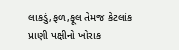લાકડું,ફળ,ફૂલ તેમજ કેટલાંક પ્રાણી પક્ષીનો ખોરાક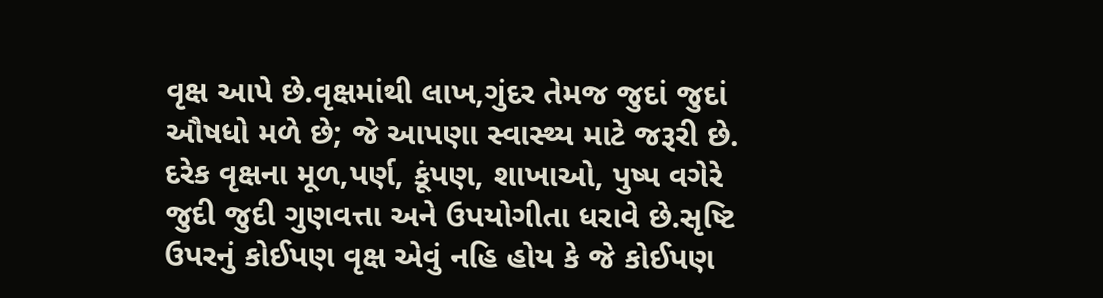વૃક્ષ આપે છે.વૃક્ષમાંથી લાખ,ગુંદર તેમજ જુદાં જુદાં ઔષધો મળે છે; જે આપણા સ્વાસ્થ્ય માટે જરૂરી છે. દરેક વૃક્ષના મૂળ,પર્ણ, કૂંપણ, શાખાઓ, પુષ્પ વગેરે જુદી જુદી ગુણવત્તા અને ઉપયોગીતા ધરાવે છે.સૃષ્ટિ ઉપરનું કોઈપણ વૃક્ષ એવું નહિ હોય કે જે કોઈપણ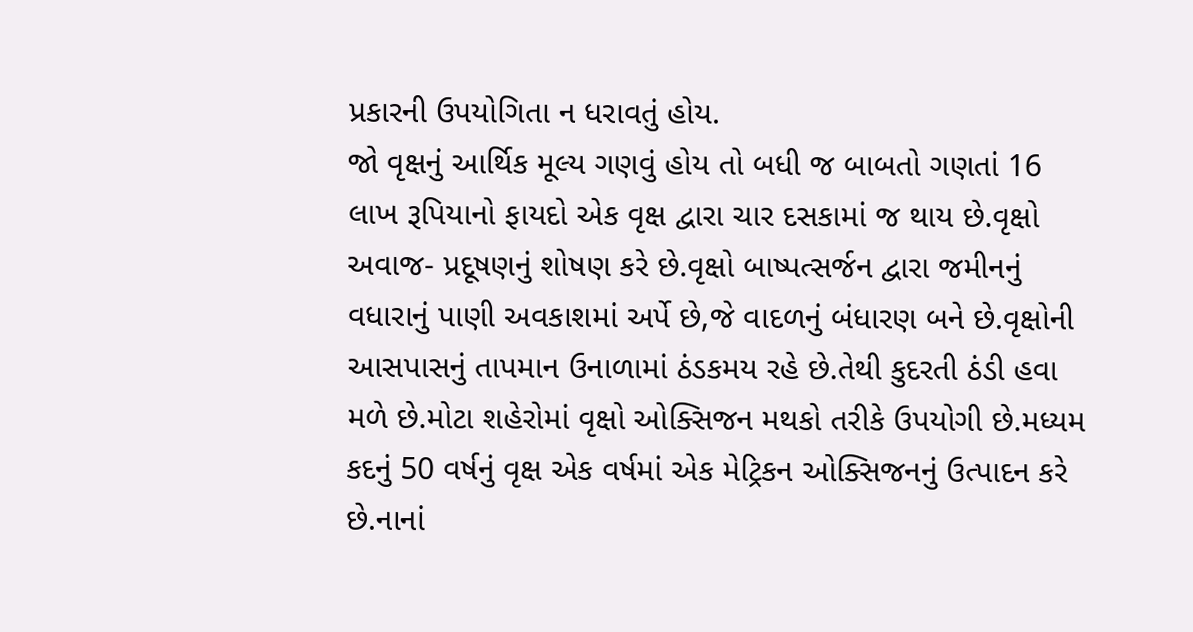પ્રકારની ઉપયોગિતા ન ધરાવતું હોય.
જો વૃક્ષનું આર્થિક મૂલ્ય ગણવું હોય તો બધી જ બાબતો ગણતાં 16 લાખ રૂપિયાનો ફાયદો એક વૃક્ષ દ્વારા ચાર દસકામાં જ થાય છે.વૃક્ષો અવાજ- પ્રદૂષણનું શોષણ કરે છે.વૃક્ષો બાષ્પત્સર્જન દ્વારા જમીનનું વધારાનું પાણી અવકાશમાં અર્પે છે,જે વાદળનું બંધારણ બને છે.વૃક્ષોની આસપાસનું તાપમાન ઉનાળામાં ઠંડકમય રહે છે.તેથી કુદરતી ઠંડી હવા મળે છે.મોટા શહેરોમાં વૃક્ષો ઓક્સિજન મથકો તરીકે ઉપયોગી છે.મધ્યમ કદનું 50 વર્ષનું વૃક્ષ એક વર્ષમાં એક મેટ્રિકન ઓક્સિજનનું ઉત્પાદન કરે છે.નાનાં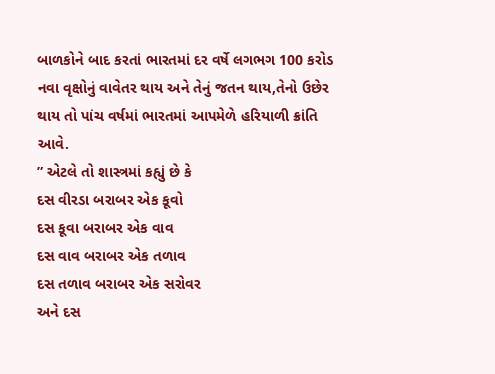બાળકોને બાદ કરતાં ભારતમાં દર વર્ષે લગભગ 100 કરોડ નવા વૃક્ષોનું વાવેતર થાય અને તેનું જતન થાય,તેનો ઉછેર થાય તો પાંચ વર્ષમાં ભારતમાં આપમેળે હરિયાળી ક્રાંતિ આવે.
” એટલે તો શાસ્ત્રમાં કહ્યું છે કે
દસ વીરડા બરાબર એક કૂવો
દસ કૂવા બરાબર એક વાવ
દસ વાવ બરાબર એક તળાવ
દસ તળાવ બરાબર એક સરોવર
અને દસ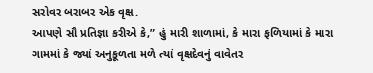સરોવર બરાબર એક વૃક્ષ.
આપણે સૌ પ્રતિજ્ઞા કરીએ કે,” હું મારી શાળામાં, કે મારા ફળિયામાં કે મારા ગામમાં કે જ્યાં અનુકૂળતા મળે ત્યાં વૃક્ષદેવનું વાવેતર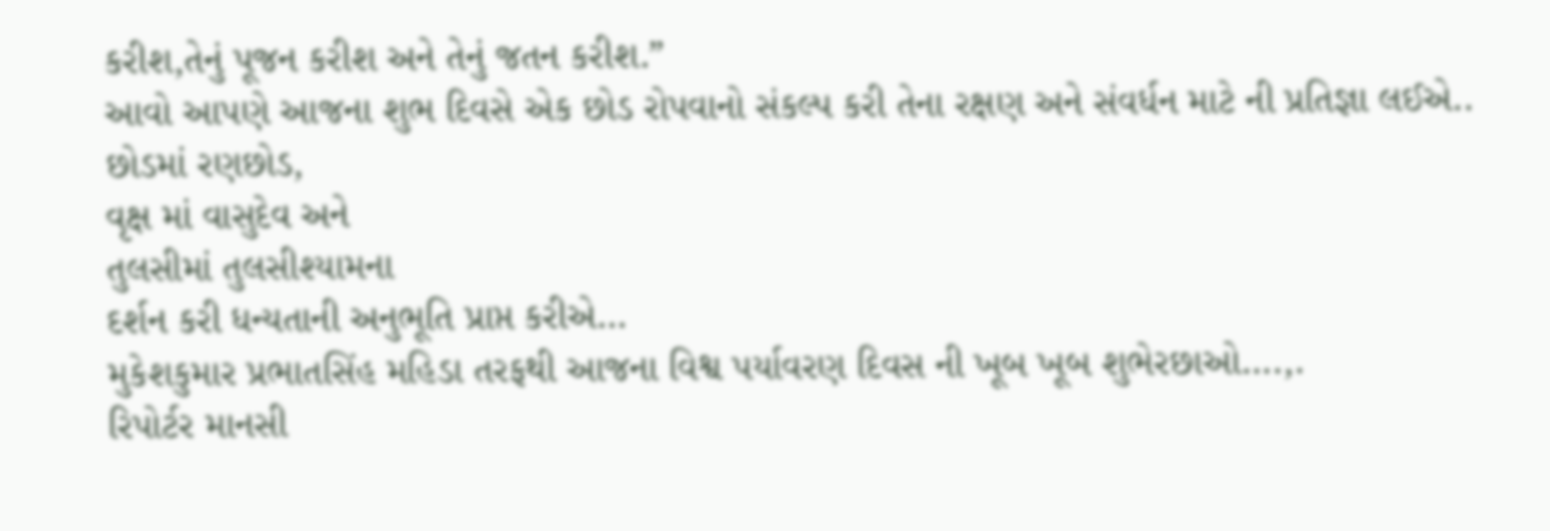કરીશ,તેનું પૂજન કરીશ અને તેનું જતન કરીશ.”
આવો આપણે આજના શુભ દિવસે એક છોડ રોપવાનો સંકલ્પ કરી તેના રક્ષણ અને સંવર્ધન માટે ની પ્રતિજ્ઞા લઈએ..
છોડમાં રણછોડ,
વૃક્ષ માં વાસુદેવ અને
તુલસીમાં તુલસીશ્યામના
દર્શન કરી ધન્યતાની અનુભૂતિ પ્રાપ્ત કરીએ…
મુકેશકુમાર પ્રભાતસિંહ મહિડા તરફથી આજના વિશ્વ પર્યાવરણ દિવસ ની ખૂબ ખૂબ શુભેરછાઓ….,.
રિપોર્ટર માનસી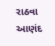રાઠવા આણંદ